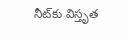నీట్‌కు విస్తృత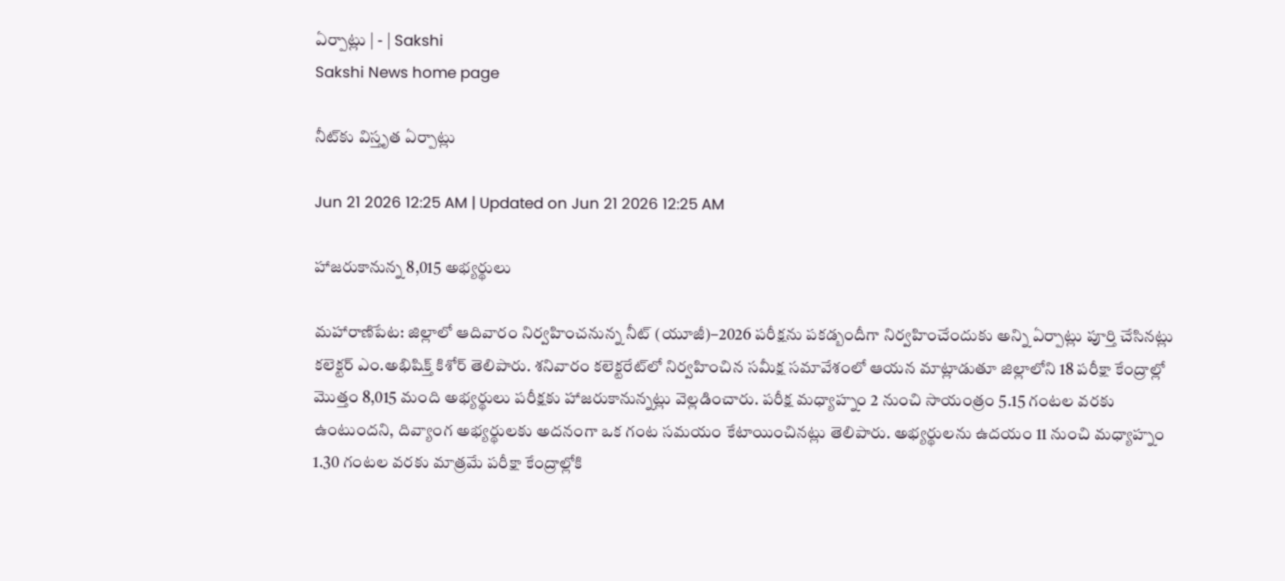ఏర్పాట్లు | - | Sakshi
Sakshi News home page

నీట్‌కు విస్తృత ఏర్పాట్లు

Jun 21 2026 12:25 AM | Updated on Jun 21 2026 12:25 AM

హాజరుకానున్న 8,015 అభ్యర్థులు

మహారాణిపేట: జిల్లాలో ఆదివారం నిర్వహించనున్న నీట్‌ (యూజీ)–2026 పరీక్షను పకడ్బందీగా నిర్వహించేందుకు అన్ని ఏర్పాట్లు పూర్తి చేసినట్లు కలెక్టర్‌ ఎం.అభిషిక్త్‌ కిశోర్‌ తెలిపారు. శనివారం కలెక్టరేట్‌లో నిర్వహించిన సమీక్ష సమావేశంలో ఆయన మాట్లాడుతూ జిల్లాలోని 18 పరీక్షా కేంద్రాల్లో మొత్తం 8,015 మంది అభ్యర్థులు పరీక్షకు హాజరుకానున్నట్లు వెల్లడించారు. పరీక్ష మధ్యాహ్నం 2 నుంచి సాయంత్రం 5.15 గంటల వరకు ఉంటుందని, దివ్యాంగ అభ్యర్థులకు అదనంగా ఒక గంట సమయం కేటాయించినట్లు తెలిపారు. అభ్యర్థులను ఉదయం 11 నుంచి మధ్యాహ్నం 1.30 గంటల వరకు మాత్రమే పరీక్షా కేంద్రాల్లోకి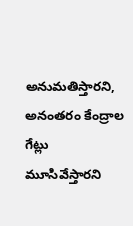అనుమతిస్తారని, అనంతరం కేంద్రాల గేట్లు మూసివేస్తారని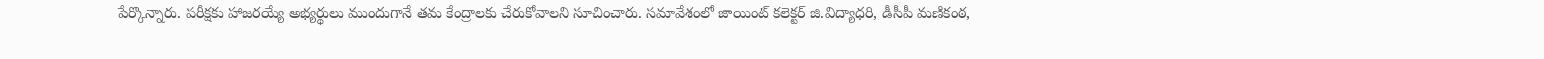పేర్కొన్నారు. పరీక్షకు హాజరయ్యే అభ్యర్థులు ముందుగానే తమ కేంద్రాలకు చేరుకోవాలని సూచించారు. సమావేశంలో జాయింట్‌ కలెక్టర్‌ జి.విద్యాధరి, డీసీపీ మణికంఠ,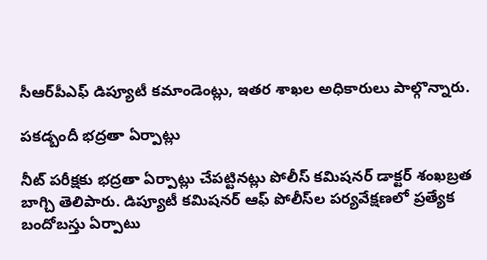సీఆర్‌పీఎఫ్‌ డిప్యూటీ కమాండెంట్లు, ఇతర శాఖల అధికారులు పాల్గొన్నారు.

పకడ్బందీ భద్రతా ఏర్పాట్లు

నీట్‌ పరీక్షకు భద్రతా ఏర్పాట్లు చేపట్టినట్లు పోలీస్‌ కమిషనర్‌ డాక్టర్‌ శంఖబ్రత బాగ్చి తెలిపారు. డిప్యూటీ కమిషనర్‌ ఆఫ్‌ పోలీస్‌ల పర్యవేక్షణలో ప్రత్యేక బందోబస్తు ఏర్పాటు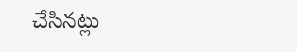చేసినట్లు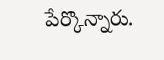పేర్కొన్నారు.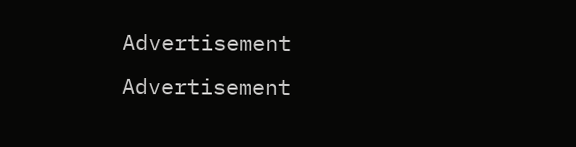Advertisement
Advertisement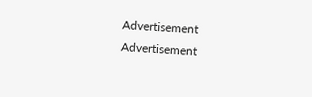Advertisement
Advertisement